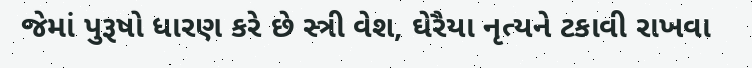જેમાં પુરૂષો ધારણ કરે છે સ્ત્રી વેશ, ઘેરૈયા નૃત્યને ટકાવી રાખવા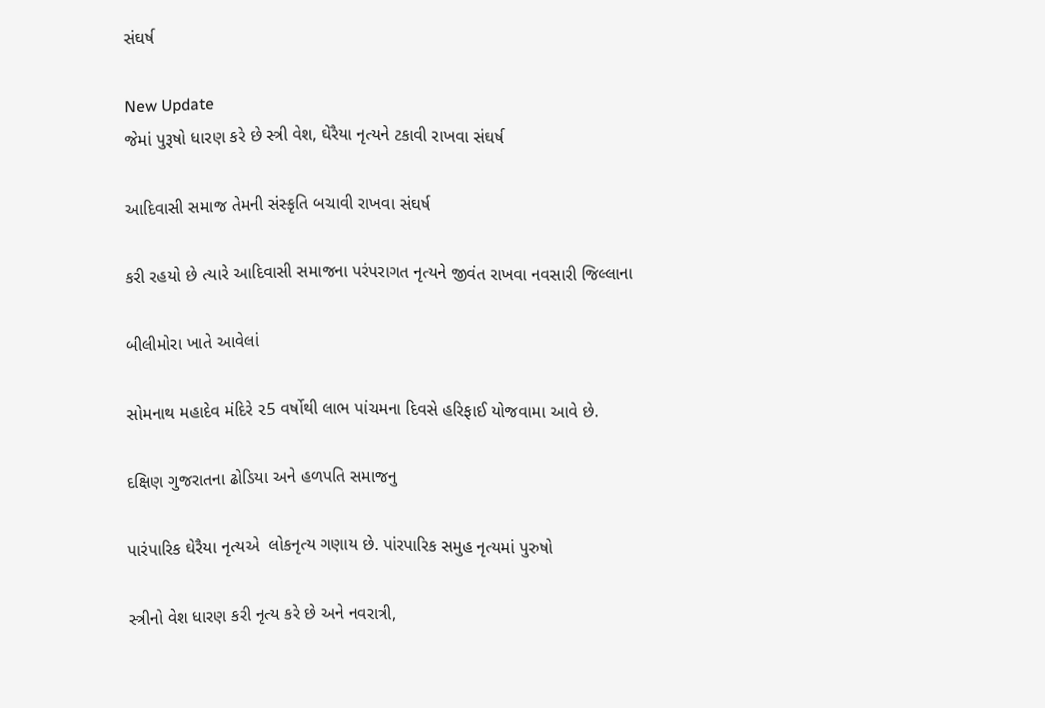સંઘર્ષ

New Update
જેમાં પુરૂષો ધારણ કરે છે સ્ત્રી વેશ, ઘેરૈયા નૃત્યને ટકાવી રાખવા સંઘર્ષ

આદિવાસી સમાજ તેમની સંસ્કૃતિ બચાવી રાખવા સંઘર્ષ

કરી રહયો છે ત્યારે આદિવાસી સમાજના પરંપરાગત નૃત્યને જીવંત રાખવા નવસારી જિલ્લાના

બીલીમોરા ખાતે આવેલાં

સોમનાથ મહાદેવ મંદિરે ૨5 વર્ષોથી લાભ પાંચમના દિવસે હરિફાઈ યોજવામા આવે છે.

દક્ષિણ ગુજરાતના ઢોડિયા અને હળપતિ સમાજનુ

પારંપારિક ઘેરૈયા નૃત્યએ  લોકનૃત્ય ગણાય છે. પાંરપારિક સમુહ નૃત્યમાં પુરુષો

સ્ત્રીનો વેશ ધારણ કરી નૃત્ય કરે છે અને નવરાત્રી,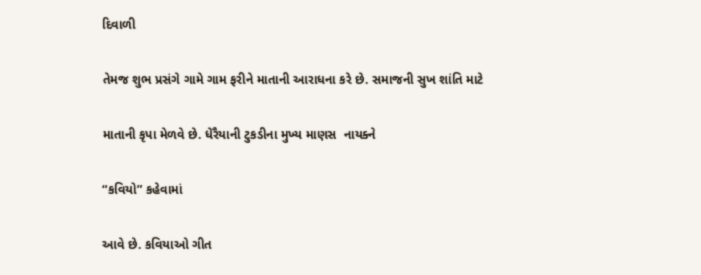દિવાળી

તેમજ શુભ પ્રસંગે ગામે ગામ ફરીને માતાની આરાધના કરે છે. સમાજની સુખ શાંતિ માટે

માતાની કૃપા મેળવે છે. ધેરૈયાની ટુકડીના મુખ્ય માણસ  નાયક્ને

“કવિયો” કહેવામાં

આવે છે. કવિયાઓ ગીત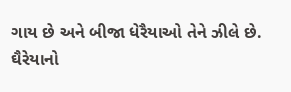ગાય છે અને બીજા ધેરૈયાઓ તેને ઝીલે છે. ઘૈરેયાનો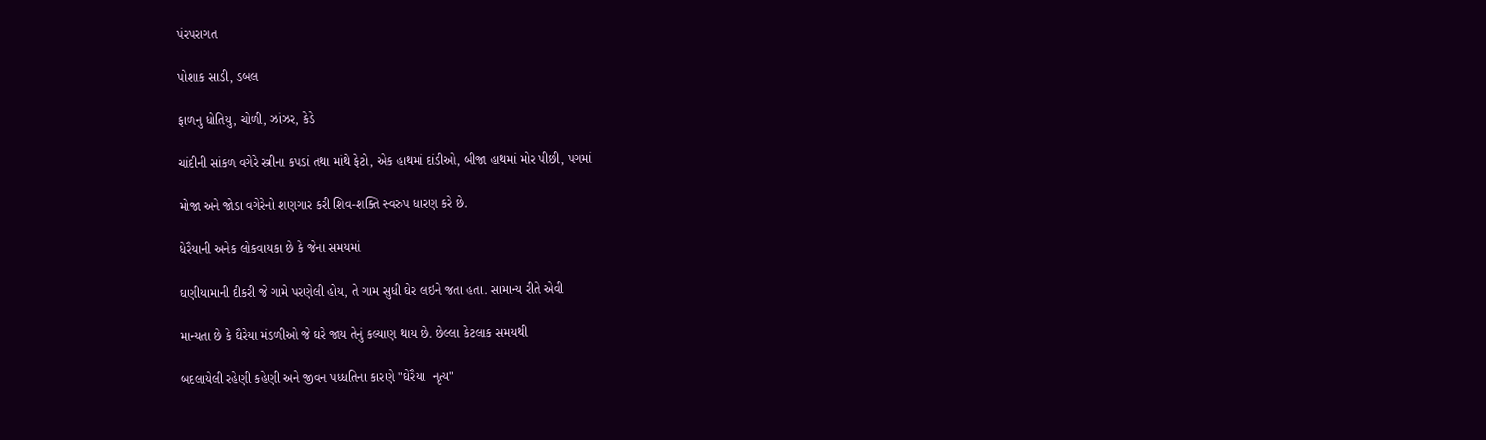પંરપરાગત

પોશાક સાડી, ડબલ

ફાળનુ ધોતિયુ, ચોળી, ઝાંઝર, કેડે

ચાંદીની સાંકળ વગેરે સ્ત્રીના કપડાં તથા માંથે ફેટો, એક હાથમાં દાંડીઓ, બીજા હાથમાં મોર પીછી, પગમાં

મોજા અને જોડા વગેરેનો શણગાર કરી શિવ-શક્તિ સ્વરુપ ધારણ કરે છે.

ધેરૈયાની અનેક લોકવાયકા છે કે જેના સમયમાં

ઘણીયામાની દીકરી જે ગામે પરણેલી હોય, તે ગામ સુધી ઘેર લઇને જતા હતા. સામાન્ય રીતે એવી

માન્યતા છે કે ઘૈરેયા મંડળીઓ જે ઘરે જાય તેનું કલ્યાણ થાય છે. છેલ્લા કેટલાક સમયથી

બદલાયેલી રહેણી કહેણી અને જીવન પધ્ધતિના કારણે "ઘેરૈયા  નૃત્ય"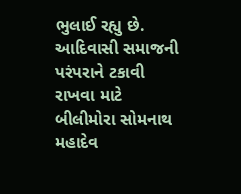ભુલાઈ રહ્યુ છે. આદિવાસી સમાજની પરંપરાને ટકાવી રાખવા માટે બીલીમોરા સોમનાથ મહાદેવ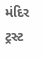મંદિર ટ્રસ્ટ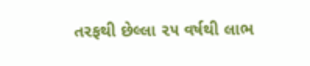તરફથી છેલ્લા ૨૫ વર્ષથી લાભ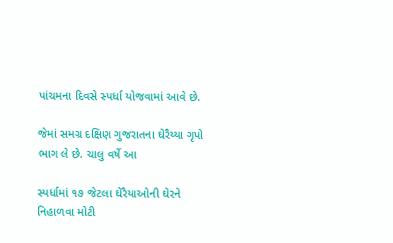પાંચમના દિવસે સ્પર્ધા યોજવામાં આવે છે.

જેમાં સમગ્ર દક્ષિણ ગુજરાતના ઘેરૈય્યા ગૃપો ભાગ લે છે. ચાલુ વર્ષે આ

સ્પર્ધામાં ૧૭ જેટલા ઘેરૈયાઓની ઘેરને નિહાળવા મોટી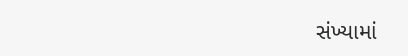સંખ્યામાં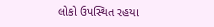લોકો ઉપસ્થિત રહયા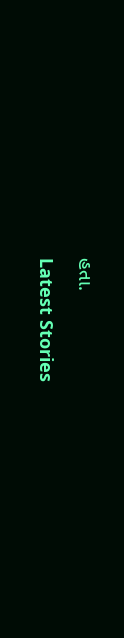હતા.

Latest Stories